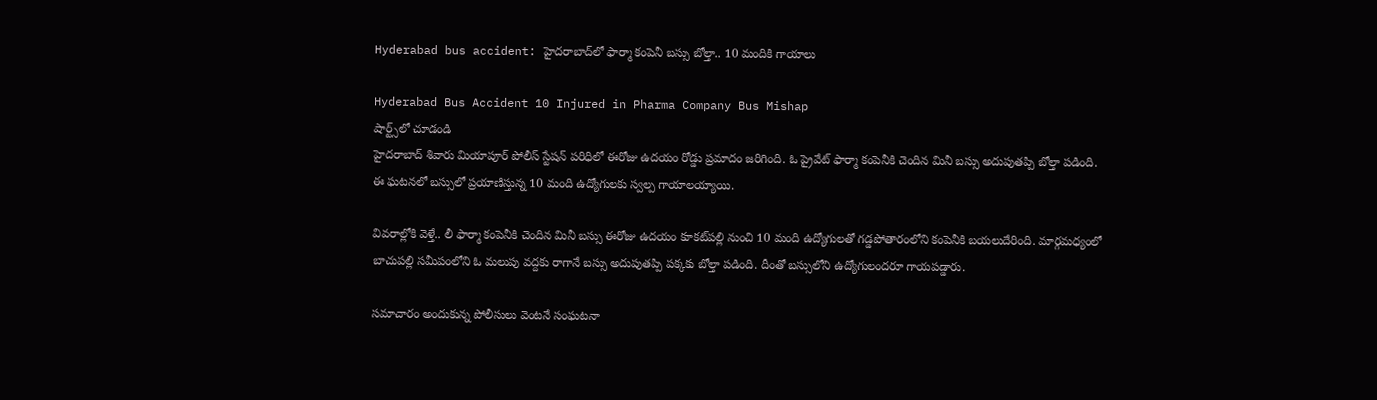Hyderabad bus accident: హైదరాబాద్‌లో ఫార్మా కంపెనీ బస్సు బోల్తా.. 10 మందికి గాయాలు

Hyderabad Bus Accident 10 Injured in Pharma Company Bus Mishap
షార్ట్స్‌లో చూడండి
హైదరాబాద్ శివారు మియాపూర్ పోలీస్ స్టేషన్ పరిధిలో ఈరోజు ఉదయం రోడ్డు ప్రమాదం జరిగింది. ఓ ప్రైవేట్ ఫార్మా కంపెనీకి చెందిన మినీ బస్సు అదుపుతప్పి బోల్తా పడింది. ఈ ఘటనలో బస్సులో ప్రయాణిస్తున్న 10 మంది ఉద్యోగులకు స్వల్ప గాయాలయ్యాయి.

వివరాల్లోకి వెళ్తే.. లీ ఫార్మా కంపెనీకి చెందిన మినీ బస్సు ఈరోజు ఉదయం కూకట్‌పల్లి నుంచి 10 మంది ఉద్యోగులతో గడ్డపోతారంలోని కంపెనీకి బయలుదేరింది. మార్గమధ్యంలో బాచుపల్లి సమీపంలోని ఓ మలుపు వద్దకు రాగానే బస్సు అదుపుతప్పి పక్కకు బోల్తా పడింది. దీంతో బస్సులోని ఉద్యోగులందరూ గాయపడ్డారు.

సమాచారం అందుకున్న పోలీసులు వెంటనే సంఘటనా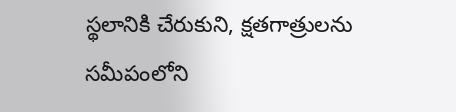స్థలానికి చేరుకుని, క్షతగాత్రులను సమీపంలోని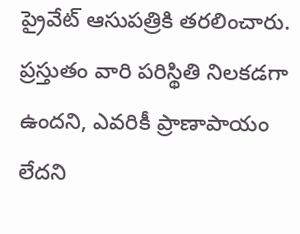ప్రైవేట్ ఆసుపత్రికి తరలించారు. ప్రస్తుతం వారి పరిస్థితి నిలకడగా ఉందని, ఎవరికీ ప్రాణాపాయం లేదని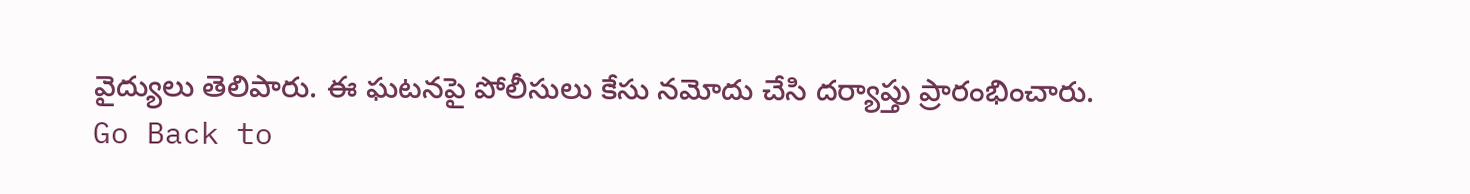వైద్యులు తెలిపారు. ఈ ఘటనపై పోలీసులు కేసు నమోదు చేసి దర్యాప్తు ప్రారంభించారు.
Go Back to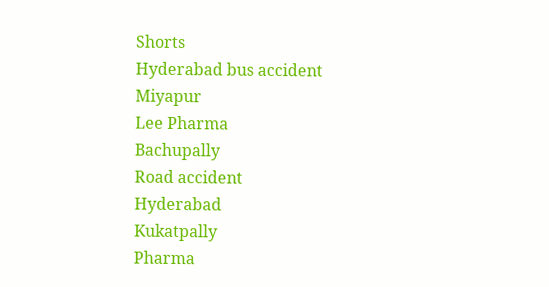Shorts
Hyderabad bus accident
Miyapur
Lee Pharma
Bachupally
Road accident
Hyderabad
Kukatpally
Pharma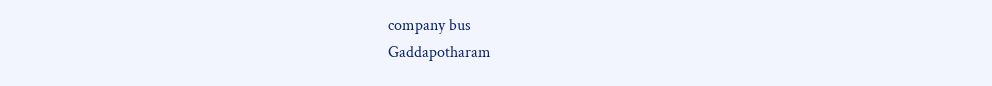company bus
Gaddapotharam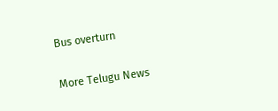Bus overturn

More Telugu News